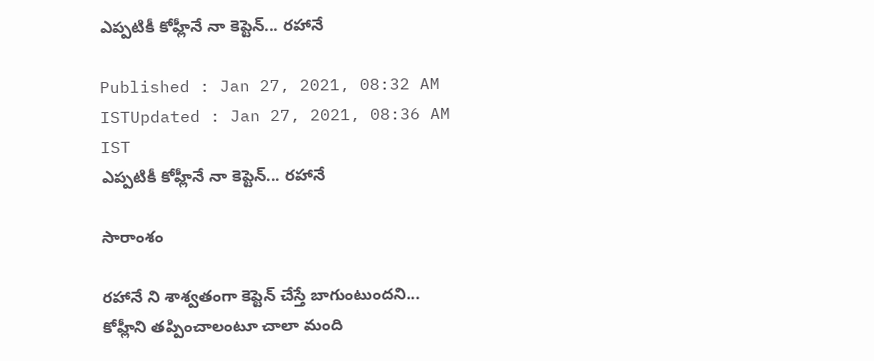ఎప్పటికీ కోహ్లీనే నా కెప్టెన్... రహానే

Published : Jan 27, 2021, 08:32 AM ISTUpdated : Jan 27, 2021, 08:36 AM IST
ఎప్పటికీ కోహ్లీనే నా కెప్టెన్... రహానే

సారాంశం

రహానే ని శాశ్వతంగా కెప్టెన్ చేస్తే బాగుంటుందని... కోహ్లీని తప్పించాలంటూ చాలా మంది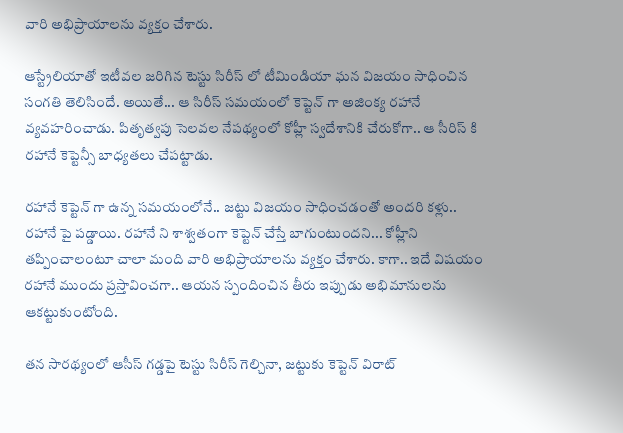వారి అభిప్రాయాలను వ్యక్తం చేశారు.

ఆస్ట్రేలియాతో ఇటీవల జరిగిన టెస్టు సిరీస్ లో టీమిండియా ఘన విజయం సాధించిన సంగతి తెలిసిందే. అయితే... ఆ సిరీస్ సమయంలో కెప్టెన్ గా అజింక్య రహానే వ్యవహరించాడు. పితృత్వపు సెలవల నేపథ్యంలో కోహ్లీ స్వదేశానికి చేరుకోగా.. ఆ సీరిస్ కి రహానే కెప్టెన్సీ బాధ్యతలు చేపట్టాడు.

రహానే కెప్టెన్ గా ఉన్న సమయంలోనే.. జట్టు విజయం సాధించడంతో అందరి కళ్లు.. రహానే పై పడ్డాయి. రహానే ని శాశ్వతంగా కెప్టెన్ చేస్తే బాగుంటుందని... కోహ్లీని తప్పించాలంటూ చాలా మంది వారి అభిప్రాయాలను వ్యక్తం చేశారు. కాగా.. ఇదే విషయం రహానే ముందు ప్రస్తావించగా.. ఆయన స్పందించిన తీరు ఇప్పుడు అభిమానులను ఆకట్టుకుంటోంది.

తన సారథ్యంలో ఆసీస్ గడ్డపై టెస్టు సిరీస్ గెల్చినా, జట్టుకు కెప్టెన్ విరాట్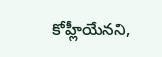కోహ్లీయేనని,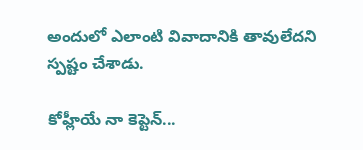అందులో ఎలాంటి వివాదానికి తావులేదని స్పష్టం చేశాడు.

కోహ్లీయే నా కెప్టెన్...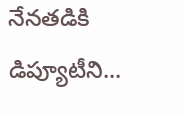నేనతడికి డిప్యూటీని...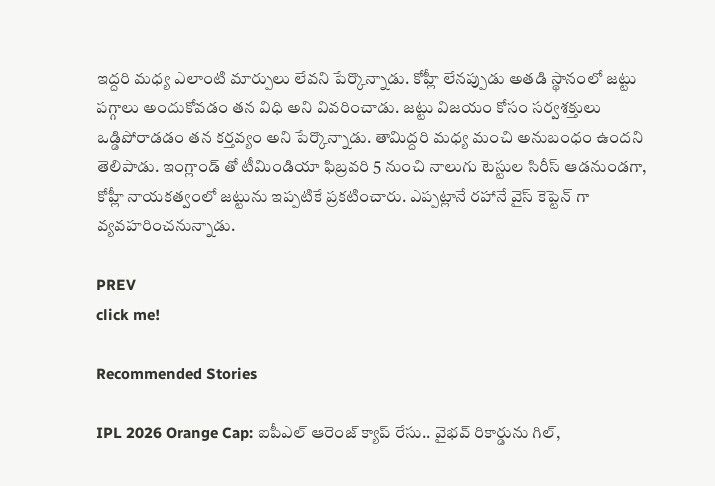ఇద్దరి మధ్య ఎలాంటి మార్పులు లేవని పేర్కొన్నాడు. కోహ్లీ లేనప్పుడు అతడి స్థానంలో జట్టు పగ్గాలు అందుకోవడం తన విధి అని వివరించాడు. జట్టు విజయం కోసం సర్వశక్తులు ఒడ్డిపోరాడడం తన కర్తవ్యం అని పేర్కొన్నాడు. తామిద్దరి మధ్య మంచి అనుబంధం ఉందని తెలిపాడు. ఇంగ్లాండ్ తో టీమిండియా ఫిబ్రవరి 5 నుంచి నాలుగు టెస్టుల సిరీస్ ఆడనుండగా, కోహ్లీ నాయకత్వంలో జట్టును ఇప్పటికే ప్రకటించారు. ఎప్పట్లానే రహానే వైస్ కెప్టెన్ గా వ్యవహరించనున్నాడు.

PREV
click me!

Recommended Stories

IPL 2026 Orange Cap: ఐపీఎల్ ఆరెంజ్ క్యాప్ రేసు.. వైభవ్ రికార్డును గిల్,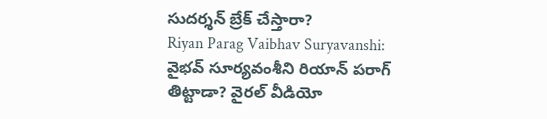సుదర్శన్ బ్రేక్ చేస్తారా?
Riyan Parag Vaibhav Suryavanshi: వైభవ్ సూర్యవంశీని రియాన్ పరాగ్ తిట్టాడా? వైరల్ వీడియో